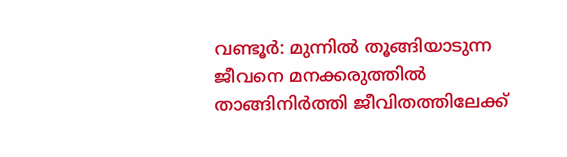വണ്ടൂര്‍: മുന്നില്‍ തൂങ്ങിയാടുന്ന ജീവനെ മനക്കരുത്തില്‍ താങ്ങിനിര്‍ത്തി ജീവിതത്തിലേക്ക്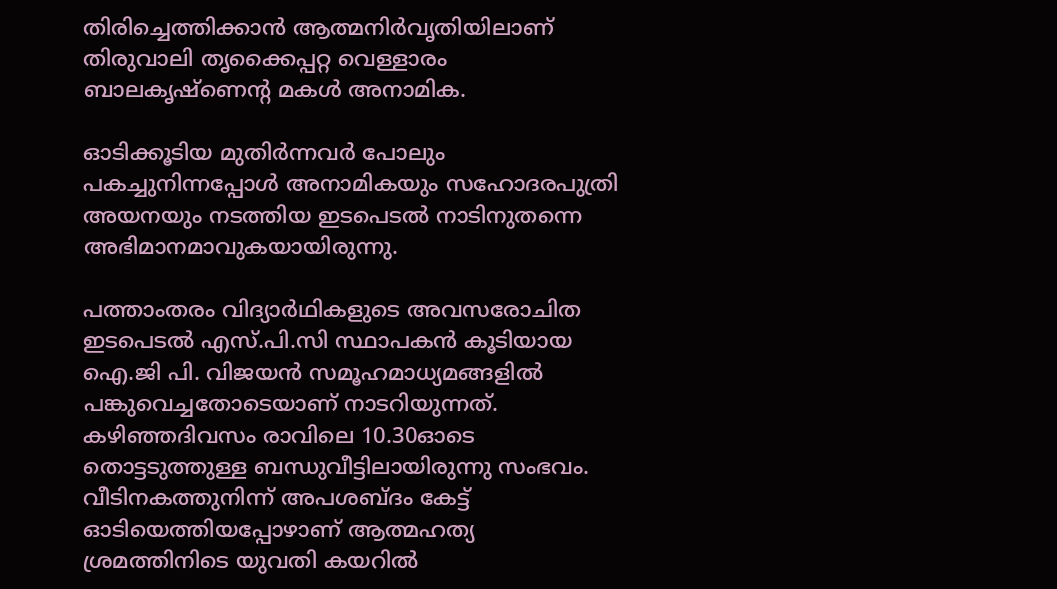തിരിച്ചെത്തിക്കാന്‍ ആത്മനിര്‍വൃതിയിലാണ് തിരുവാലി തൃക്കൈപ്പറ്റ വെള്ളാരം ബാലകൃഷ്ണെന്‍റ മകള്‍ അനാമിക.

ഓടിക്കൂടിയ മുതിര്‍ന്നവര്‍ പോലും പകച്ചുനിന്നപ്പോള്‍ അനാമികയും സഹോദരപുത്രി അയനയും നടത്തിയ ഇടപെടല്‍ നാടിനുതന്നെ അഭിമാനമാവുകയായിരുന്നു.

പത്താംതരം വിദ്യാര്‍ഥികളുടെ അവസരോചിത ഇടപെടല്‍ എസ്.പി.സി സ്ഥാപകന്‍ കൂടിയായ ഐ.ജി പി. വിജയന്‍ സമൂഹമാധ്യമങ്ങളില്‍ പങ്കുവെച്ചതോടെയാണ് നാടറിയുന്നത്. കഴിഞ്ഞദിവസം രാവിലെ 10.30ഓടെ തൊട്ടടുത്തുള്ള ബന്ധുവീട്ടിലായിരുന്നു സംഭവം. വീടിനകത്തുനിന്ന് അപശബ്ദം കേട്ട് ഓടിയെത്തിയപ്പോഴാണ് ആത്മഹത്യ ശ്രമത്തിനിടെ യുവതി കയറില്‍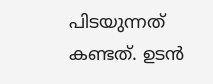പിടയുന്നത് കണ്ടത്. ഉടന്‍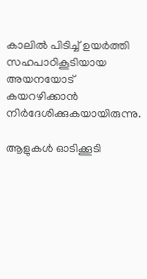കാലില്‍ പിടിച്ച്‌ ഉയര്‍ത്തി സഹപാഠികൂടിയായ അയനയോട് കയറഴിക്കാന്‍ നിര്‍ദേശിക്കുകയായിരുന്നു.

ആളുകള്‍ ഓടിക്കൂടി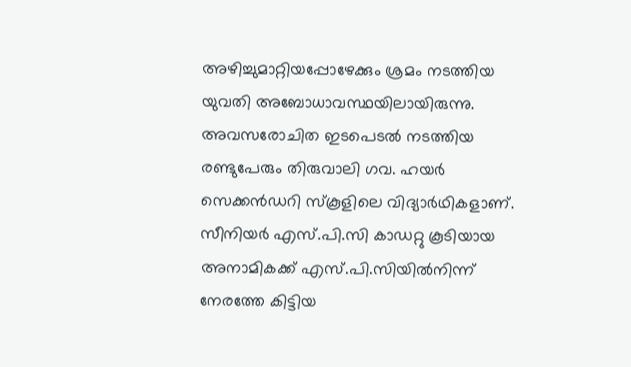അഴിച്ചുമാറ്റിയപ്പോഴേക്കും ശ്രമം നടത്തിയ യുവതി അബോധാവസ്ഥയിലായിരുന്നു. അവസരോചിത ഇടപെടല്‍ നടത്തിയ രണ്ടുപേരും തിരുവാലി ഗവ. ഹയര്‍ സെക്കന്‍ഡറി സ്കൂളിലെ വിദ്യാര്‍ഥികളാണ്. സീനിയര്‍ എസ്.പി.സി കാഡറ്റു കൂടിയായ അനാമികക്ക് എസ്.പി.സിയില്‍നിന്ന് നേരത്തേ കിട്ടിയ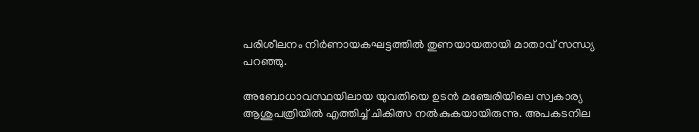പരിശീലനം നിര്‍ണായകഘട്ടത്തില്‍ തുണയായതായി മാതാവ് സന്ധ്യ പറഞ്ഞു.

അബോധാവസ്ഥയിലായ യുവതിയെ ഉടന്‍ മഞ്ചേരിയിലെ സ്വകാര്യ ആശുപത്രിയില്‍ എത്തിച്ച്‌ ചികിത്സ നല്‍കുകയായിരുന്നു. അപകടനില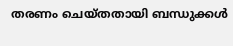തരണം ചെയ്തതായി ബന്ധുക്കള്‍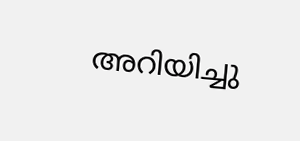അറിയിച്ചു